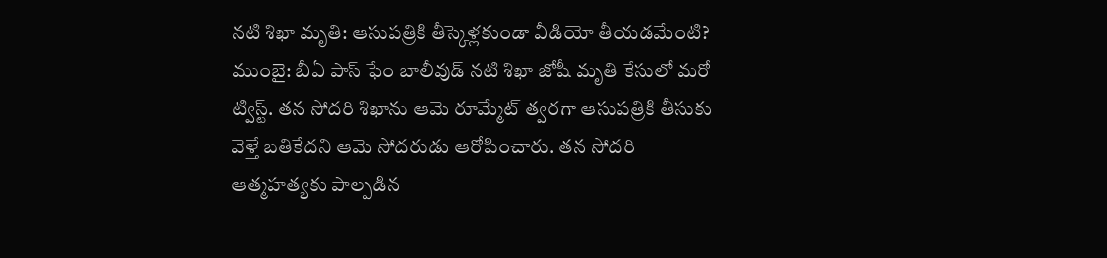నటి శిఖా మృతి: ఆసుపత్రికి తీస్కెళ్లకుండా వీడియో తీయడమేంటి?
ముంబై: బీఏ పాస్ ఫేం బాలీవుడ్ నటి శిఖా జోషీ మృతి కేసులో మరో ట్విస్ట్. తన సోదరి శిఖాను ఆమె రూమ్మేట్ త్వరగా ఆసుపత్రికి తీసుకు వెళ్తే బతికేదని ఆమె సోదరుడు ఆరోపించారు. తన సోదరి ఆత్మహత్యకు పాల్పడిన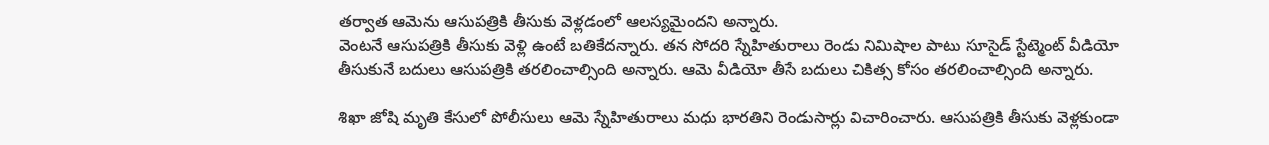తర్వాత ఆమెను ఆసుపత్రికి తీసుకు వెళ్లడంలో ఆలస్యమైందని అన్నారు.
వెంటనే ఆసుపత్రికి తీసుకు వెళ్లి ఉంటే బతికేదన్నారు. తన సోదరి స్నేహితురాలు రెండు నిమిషాల పాటు సూసైడ్ స్టేట్మెంట్ వీడియో తీసుకునే బదులు ఆసుపత్రికి తరలించాల్సింది అన్నారు. ఆమె వీడియో తీసే బదులు చికిత్స కోసం తరలించాల్సింది అన్నారు.

శిఖా జోషి మృతి కేసులో పోలీసులు ఆమె స్నేహితురాలు మధు భారతిని రెండుసార్లు విచారించారు. ఆసుపత్రికి తీసుకు వెళ్లకుండా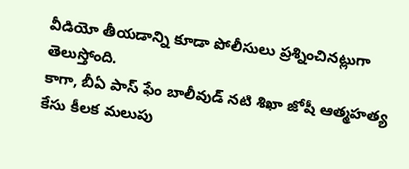వీడియో తీయడాన్ని కూడా పోలీసులు ప్రశ్నించినట్లుగా తెలుస్తోంది.
కాగా, బీఏ పాస్ ఫేం బాలీవుడ్ నటి శిఖా జోషీ ఆత్మహత్య కేసు కీలక మలుపు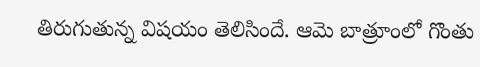తిరుగుతున్న విషయం తెలిసిందే. ఆమె బాత్రూంలో గొంతు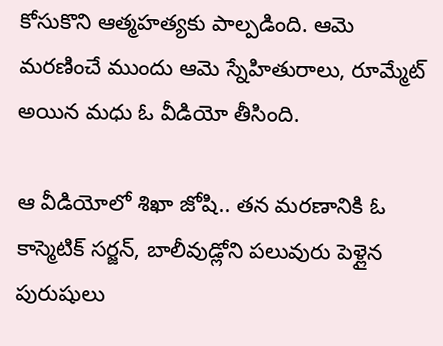కోసుకొని ఆత్మహత్యకు పాల్పడింది. ఆమె మరణించే ముందు ఆమె స్నేహితురాలు, రూమ్మేట్ అయిన మధు ఓ వీడియో తీసింది.

ఆ వీడియోలో శిఖా జోషి.. తన మరణానికి ఓ కాస్మెటిక్ సర్జన్, బాలీవుడ్లోని పలువురు పెళ్లైన పురుషులు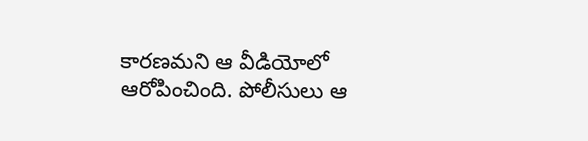కారణమని ఆ వీడియోలో ఆరోపించింది. పోలీసులు ఆ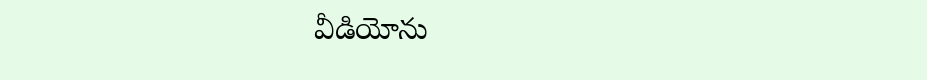వీడియోను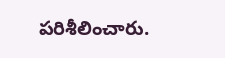పరిశీలించారు.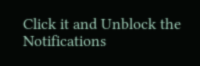Click it and Unblock the Notifications